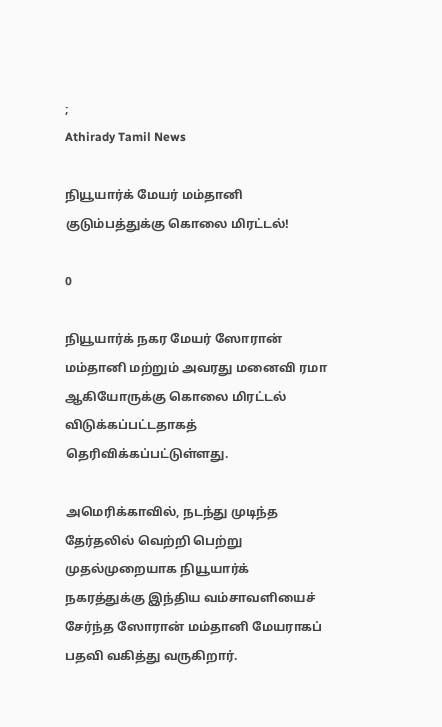;
Athirady Tamil News

நியூயார்க் மேயர் மம்தானி குடும்பத்துக்கு கொலை மிரட்டல்!

0

நியூயார்க் நகர மேயர் ஸோரான் மம்தானி மற்றும் அவரது மனைவி ரமா ஆகியோருக்கு கொலை மிரட்டல் விடுக்கப்பட்டதாகத் தெரிவிக்கப்பட்டுள்ளது.

அமெரிக்காவில், நடந்து முடிந்த தேர்தலில் வெற்றி பெற்று முதல்முறையாக நியூயார்க் நகரத்துக்கு இந்திய வம்சாவளியைச் சேர்ந்த ஸோரான் மம்தானி மேயராகப் பதவி வகித்து வருகிறார்.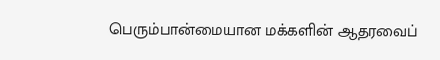பெரும்பான்மையான மக்களின் ஆதரவைப்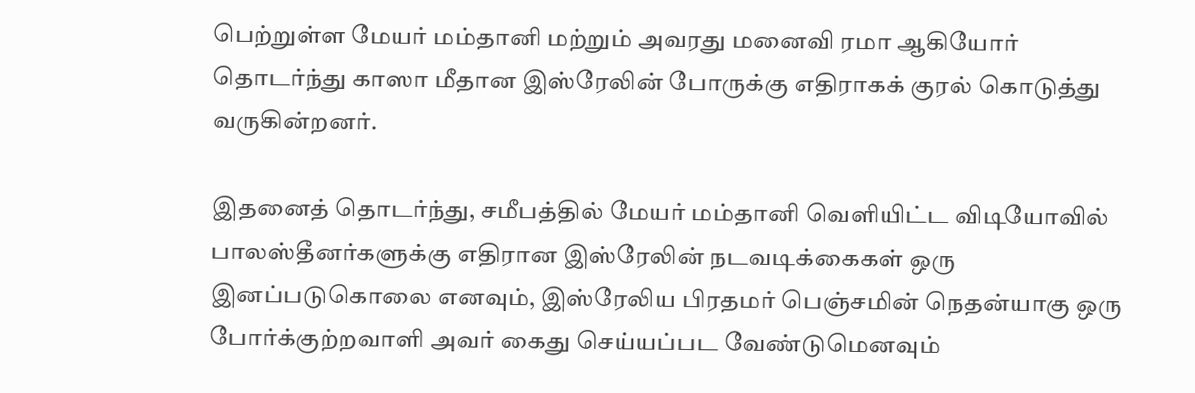பெற்றுள்ள மேயர் மம்தானி மற்றும் அவரது மனைவி ரமா ஆகியோர் தொடர்ந்து காஸா மீதான இஸ்ரேலின் போருக்கு எதிராகக் குரல் கொடுத்து வருகின்றனர்.

இதனைத் தொடர்ந்து, சமீபத்தில் மேயர் மம்தானி வெளியிட்ட விடியோவில் பாலஸ்தீனர்களுக்கு எதிரான இஸ்ரேலின் நடவடிக்கைகள் ஒரு இனப்படுகொலை எனவும், இஸ்ரேலிய பிரதமர் பெஞ்சமின் நெதன்யாகு ஒரு போர்க்குற்றவாளி அவர் கைது செய்யப்பட வேண்டுமெனவும்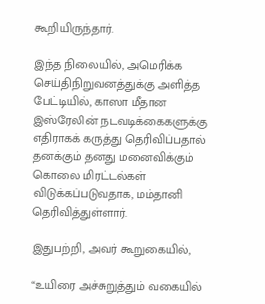கூறியிருந்தார்.

இந்த நிலையில், அமெரிக்க செய்திநிறுவனத்துக்கு அளித்த பேட்டியில், காஸா மீதான இஸ்ரேலின் நடவடிக்கைகளுக்கு எதிராகக் கருத்து தெரிவிப்பதால் தனக்கும் தனது மனைவிக்கும் கொலை மிரட்டல்கள் விடுக்கப்படுவதாக, மம்தானி தெரிவித்துள்ளார்.

இதுபற்றி, அவர் கூறுகையில்,

“உயிரை அச்சுறுத்தும் வகையில்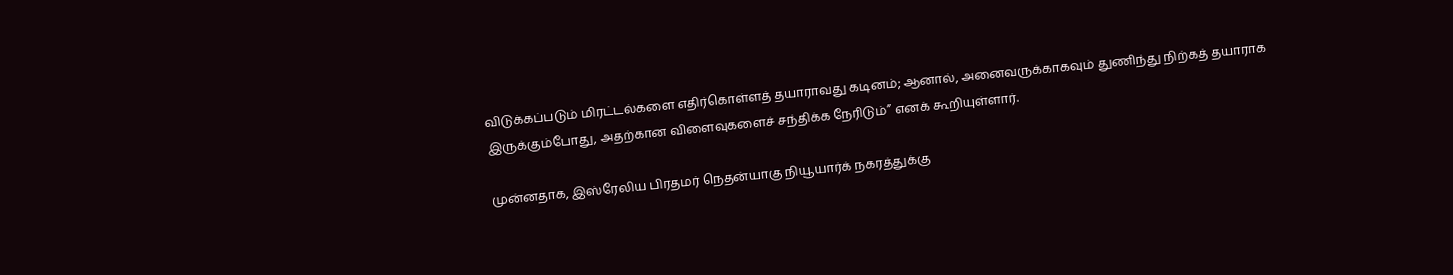விடுக்கப்படும் மிரட்டல்களை எதிர்கொள்ளத் தயாராவது கடினம்; ஆனால், அனைவருக்காகவும் துணிந்து நிற்கத் தயாராக இருக்கும்போது, அதற்கான விளைவுகளைச் சந்திக்க நேரிடும்” எனக் கூறியுள்ளார்.

முன்னதாக, இஸ்ரேலிய பிரதமர் நெதன்யாகு நியூயார்க் நகரத்துக்கு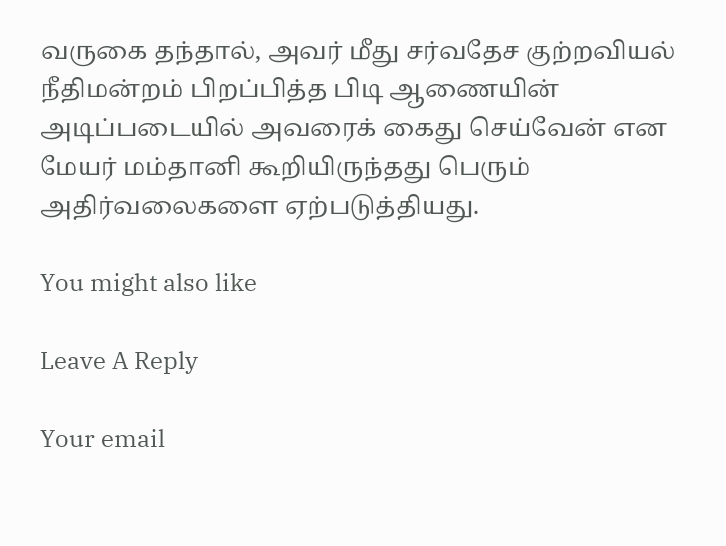வருகை தந்தால், அவர் மீது சர்வதேச குற்றவியல் நீதிமன்றம் பிறப்பித்த பிடி ஆணையின் அடிப்படையில் அவரைக் கைது செய்வேன் என மேயர் மம்தானி கூறியிருந்தது பெரும் அதிர்வலைகளை ஏற்படுத்தியது.

You might also like

Leave A Reply

Your email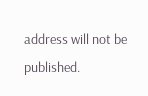address will not be published.